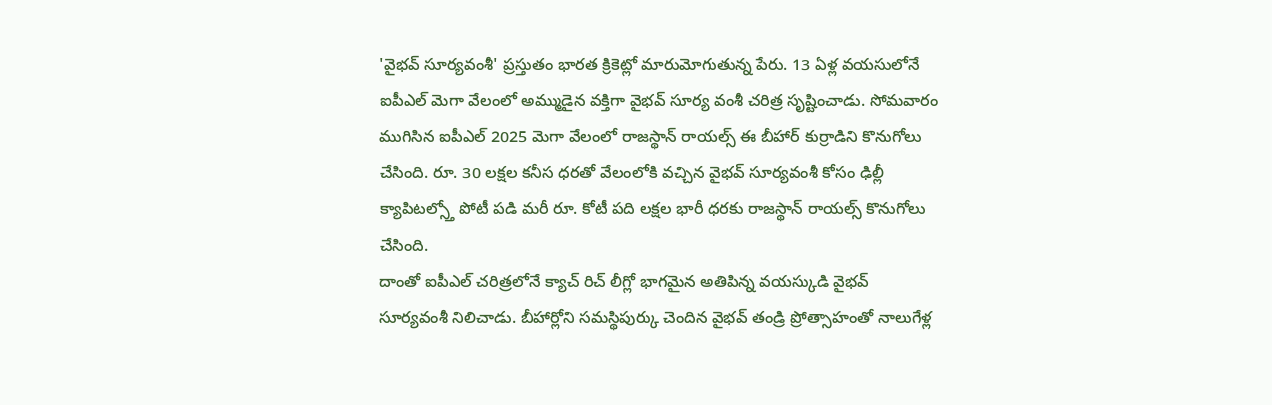'వైభవ్ సూర్యవంశీ' ప్రస్తుతం భారత క్రికెట్లో మారుమోగుతున్న పేరు. 13 ఏళ్ల వయసులోనే ఐపీఎల్ మెగా వేలంలో అమ్ముడైన వక్తిగా వైభవ్ సూర్య వంశీ చరిత్ర సృష్టించాడు. సోమవారం ముగిసిన ఐపీఎల్ 2025 మెగా వేలంలో రాజస్థాన్ రాయల్స్ ఈ బీహార్ కుర్రాడిని కొనుగోలు చేసింది. రూ. 30 లక్షల కనీస ధరతో వేలంలోకి వచ్చిన వైభవ్ సూర్యవంశీ కోసం ఢిల్లీ క్యాపిటల్స్తో పోటీ పడి మరీ రూ. కోటీ పది లక్షల భారీ ధరకు రాజస్థాన్ రాయల్స్ కొనుగోలు చేసింది.
దాంతో ఐపీఎల్ చరిత్రలోనే క్యాచ్ రిచ్ లీగ్లో భాగమైన అతిపిన్న వయస్కుడి వైభవ్ సూర్యవంశీ నిలిచాడు. బీహార్లోని సమస్థిపుర్కు చెందిన వైభవ్ తండ్రి ప్రోత్సాహంతో నాలుగేళ్ల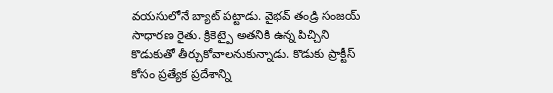వయసులోనే బ్యాట్ పట్టాడు. వైభవ్ తండ్రి సంజయ్ సాధారణ రైతు. క్రికెట్పై అతనికి ఉన్న పిచ్చిని కొడుకుతో తీర్చుకోవాలనుకున్నాడు. కొడుకు ప్రాక్టీస్ కోసం ప్రత్యేక ప్రదేశాన్ని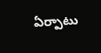ఏర్పాటు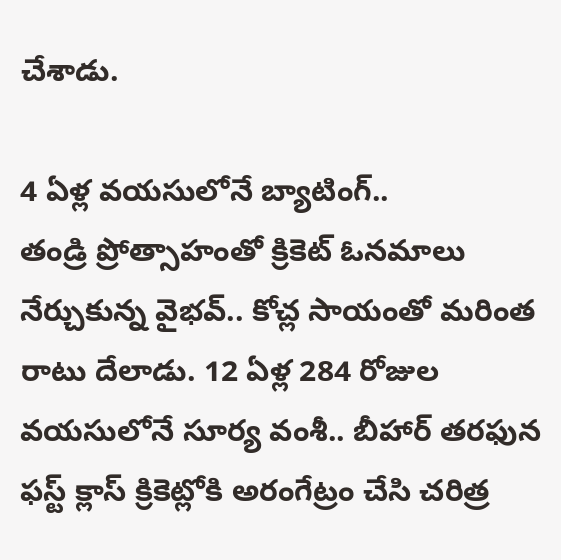చేశాడు.

4 ఏళ్ల వయసులోనే బ్యాటింగ్..
తండ్రి ప్రోత్సాహంతో క్రికెట్ ఓనమాలు నేర్చుకున్న వైభవ్.. కోచ్ల సాయంతో మరింత రాటు దేలాడు. 12 ఏళ్ల 284 రోజుల వయసులోనే సూర్య వంశీ.. బీహార్ తరఫున ఫస్ట్ క్లాస్ క్రికెట్లోకి అరంగేట్రం చేసి చరిత్ర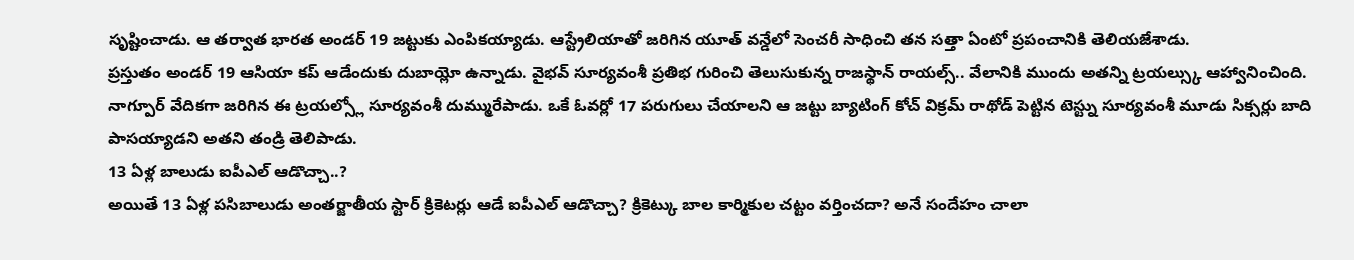సృష్టించాడు. ఆ తర్వాత భారత అండర్ 19 జట్టుకు ఎంపికయ్యాడు. ఆస్ట్రేలియాతో జరిగిన యూత్ వన్డేలో సెంచరీ సాధించి తన సత్తా ఏంటో ప్రపంచానికి తెలియజేశాడు.
ప్రస్తుతం అండర్ 19 ఆసియా కప్ ఆడేందుకు దుబాయ్లో ఉన్నాడు. వైభవ్ సూర్యవంశీ ప్రతిభ గురించి తెలుసుకున్న రాజస్థాన్ రాయల్స్.. వేలానికి ముందు అతన్ని ట్రయల్స్కు ఆహ్వానించింది. నాగ్పూర్ వేదికగా జరిగిన ఈ ట్రయల్స్లో సూర్యవంశీ దుమ్మురేపాడు. ఒకే ఓవర్లో 17 పరుగులు చేయాలని ఆ జట్టు బ్యాటింగ్ కోచ్ విక్రమ్ రాథోడ్ పెట్టిన టెస్ట్ను సూర్యవంశీ మూడు సిక్సర్లు బాది పాసయ్యాడని అతని తండ్రి తెలిపాడు.
13 ఏళ్ల బాలుడు ఐపీఎల్ ఆడొచ్చా..?
అయితే 13 ఏళ్ల పసిబాలుడు అంతర్జాతీయ స్టార్ క్రికెటర్లు ఆడే ఐపీఎల్ ఆడొచ్చా? క్రికెట్కు బాల కార్మికుల చట్టం వర్తించదా? అనే సందేహం చాలా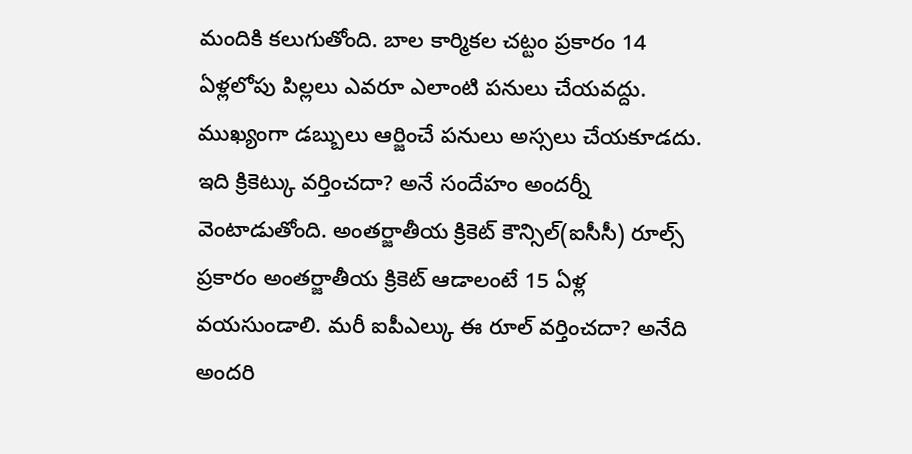మందికి కలుగుతోంది. బాల కార్మికల చట్టం ప్రకారం 14 ఏళ్లలోపు పిల్లలు ఎవరూ ఎలాంటి పనులు చేయవద్దు.
ముఖ్యంగా డబ్బులు ఆర్జించే పనులు అస్సలు చేయకూడదు. ఇది క్రికెట్కు వర్తించదా? అనే సందేహం అందర్నీ వెంటాడుతోంది. అంతర్జాతీయ క్రికెట్ కౌన్సిల్(ఐసీసీ) రూల్స్ ప్రకారం అంతర్జాతీయ క్రికెట్ ఆడాలంటే 15 ఏళ్ల వయసుండాలి. మరీ ఐపీఎల్కు ఈ రూల్ వర్తించదా? అనేది అందరి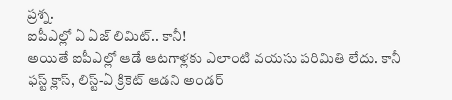ప్రశ్న.
ఐపీఎల్లో ఏ ఏజ్ లిమిట్.. కానీ!
అయితే ఐపీఎల్లో ఆడే ఆటగాళ్లకు ఎలాంటి వయసు పరిమితి లేదు. కానీ ఫస్ట్ క్లాస్, లిస్ట్-ఏ క్రికెట్ ఆడని అండర్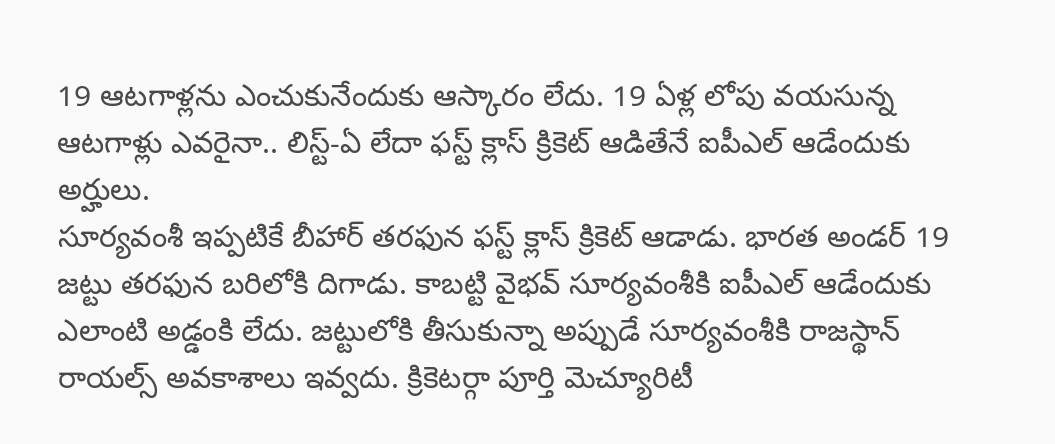19 ఆటగాళ్లను ఎంచుకునేందుకు ఆస్కారం లేదు. 19 ఏళ్ల లోపు వయసున్న ఆటగాళ్లు ఎవరైనా.. లిస్ట్-ఏ లేదా ఫస్ట్ క్లాస్ క్రికెట్ ఆడితేనే ఐపీఎల్ ఆడేందుకు అర్హులు.
సూర్యవంశీ ఇప్పటికే బీహార్ తరఫున ఫస్ట్ క్లాస్ క్రికెట్ ఆడాడు. భారత అండర్ 19 జట్టు తరఫున బరిలోకి దిగాడు. కాబట్టి వైభవ్ సూర్యవంశీకి ఐపీఎల్ ఆడేందుకు ఎలాంటి అడ్డంకి లేదు. జట్టులోకి తీసుకున్నా అప్పుడే సూర్యవంశీకి రాజస్థాన్ రాయల్స్ అవకాశాలు ఇవ్వదు. క్రికెటర్గా పూర్తి మెచ్యూరిటీ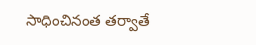సాధించినంత తర్వాతే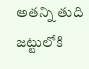అతన్ని తుది జట్టులోకి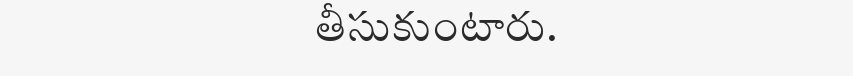తీసుకుంటారు.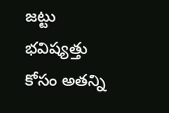జట్టు భవిష్యత్తు కోసం అతన్ని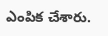ఎంపిక చేశారు.